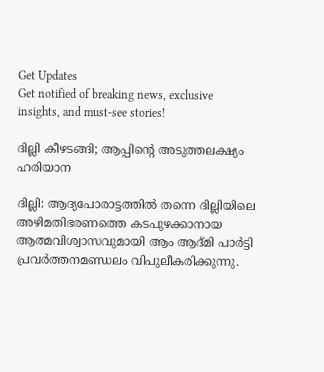Get Updates
Get notified of breaking news, exclusive insights, and must-see stories!

ദില്ലി കീഴടങ്ങി; ആപ്പിന്റെ അടുത്തലക്ഷ്യം ഹരിയാന

ദില്ലി: ആദ്യപോരാട്ടത്തില്‍ തന്നെ ദില്ലിയിലെ അഴിമതിഭരണത്തെ കടപുഴക്കാനായ ആത്മവിശ്വാസവുമായി ആം ആദ്മി പാര്‍ട്ടി പ്രവര്‍ത്തനമണ്ഡലം വിപുലീകരിക്കുന്നു.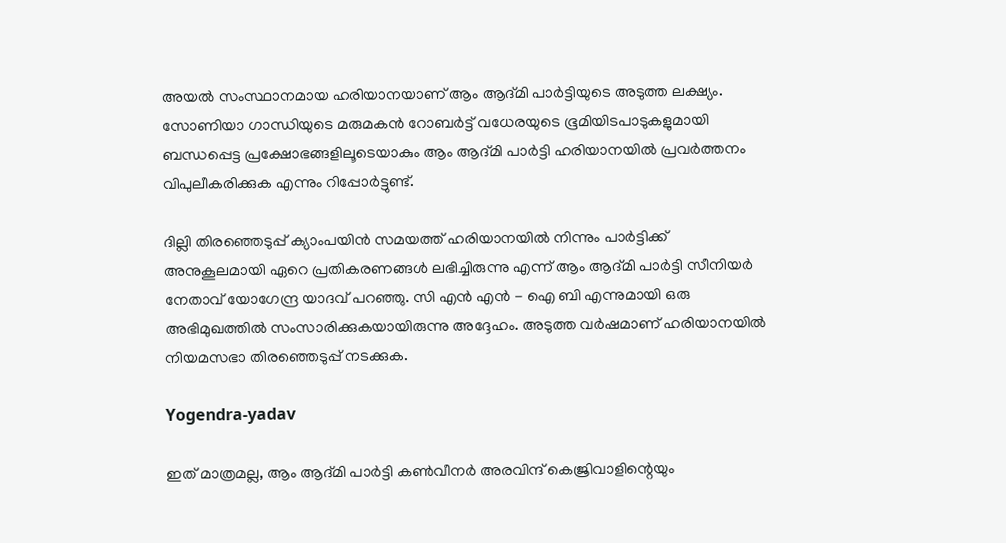അയല്‍ സംസ്ഥാനമായ ഹരിയാനയാണ് ആം ആദ്മി പാര്‍ട്ടിയുടെ അടുത്ത ലക്ഷ്യം. സോണിയാ ഗാന്ധിയുടെ മരുമകന്‍ റോബര്‍ട്ട് വധേരയുടെ ഭൂമിയിടപാടുകളുമായി ബന്ധപ്പെട്ട പ്രക്ഷോഭങ്ങളിലൂടെയാകും ആം ആദ്മി പാര്‍ട്ടി ഹരിയാനയില്‍ പ്രവര്‍ത്തനം വിപുലീകരിക്കുക എന്നും റിപ്പോര്‍ട്ടുണ്ട്.

ദില്ലി തിരഞ്ഞെടുപ്പ് ക്യാംപയിന്‍ സമയത്ത് ഹരിയാനയില്‍ നിന്നും പാര്‍ട്ടിക്ക് അനുകൂലമായി ഏറെ പ്രതികരണങ്ങള്‍ ലഭിച്ചിരുന്നു എന്ന് ആം ആദ്മി പാര്‍ട്ടി സീനിയര്‍ നേതാവ് യോഗേന്ദ്ര യാദവ് പറഞ്ഞു. സി എന്‍ എന്‍ - ഐ ബി എന്നുമായി ഒരു അഭിമുഖത്തില്‍ സംസാരിക്കുകയായിരുന്നു അദ്ദേഹം. അടുത്ത വര്‍ഷമാണ് ഹരിയാനയില്‍ നിയമസഭാ തിരഞ്ഞെടുപ്പ് നടക്കുക.

Yogendra-yadav

ഇത് മാത്രമല്ല, ആം ആദ്മി പാര്‍ട്ടി കണ്‍വീനര്‍ അരവിന്ദ് കെജ്രിവാളിന്റെയും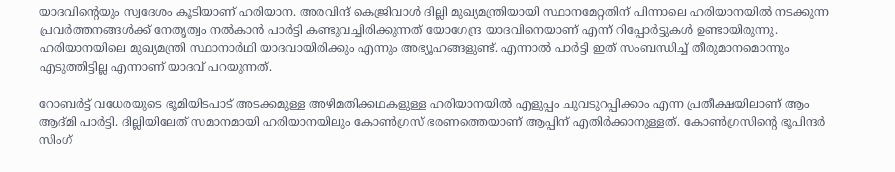യാദവിന്റെയും സ്വദേശം കൂടിയാണ് ഹരിയാന. അരവിന്ദ് കെജ്രിവാള്‍ ദില്ലി മുഖ്യമന്ത്രിയായി സ്ഥാനമേറ്റതിന് പിന്നാലെ ഹരിയാനയില്‍ നടക്കുന്ന പ്രവര്‍ത്തനങ്ങള്‍ക്ക് നേതൃത്വം നല്‍കാന്‍ പാര്‍ട്ടി കണ്ടുവച്ചിരിക്കുന്നത് യോഗേന്ദ്ര യാദവിനെയാണ് എന്ന് റിപ്പോര്‍ട്ടുകള്‍ ഉണ്ടായിരുന്നു. ഹരിയാനയിലെ മുഖ്യമന്ത്രി സ്ഥാനാര്‍ഥി യാദവായിരിക്കും എന്നും അഭ്യൂഹങ്ങളുണ്ട്. എന്നാല്‍ പാര്‍ട്ടി ഇത് സംബന്ധിച്ച് തീരുമാനമൊന്നും എടുത്തിട്ടില്ല എന്നാണ് യാദവ് പറയുന്നത്.

റോബര്‍ട്ട് വധേരയുടെ ഭൂമിയിടപാട് അടക്കമുള്ള അഴിമതിക്കഥകളുള്ള ഹരിയാനയില്‍ എളുപ്പം ചുവടുറപ്പിക്കാം എന്ന പ്രതീക്ഷയിലാണ് ആം ആദ്മി പാര്‍ട്ടി. ദില്ലിയിലേത് സമാനമായി ഹരിയാനയിലും കോണ്‍ഗ്രസ് ഭരണത്തെയാണ് ആപ്പിന് എതിര്‍ക്കാനുള്ളത്. കോണ്‍ഗ്രസിന്റെ ഭൂപിന്ദര്‍ സിംഗ്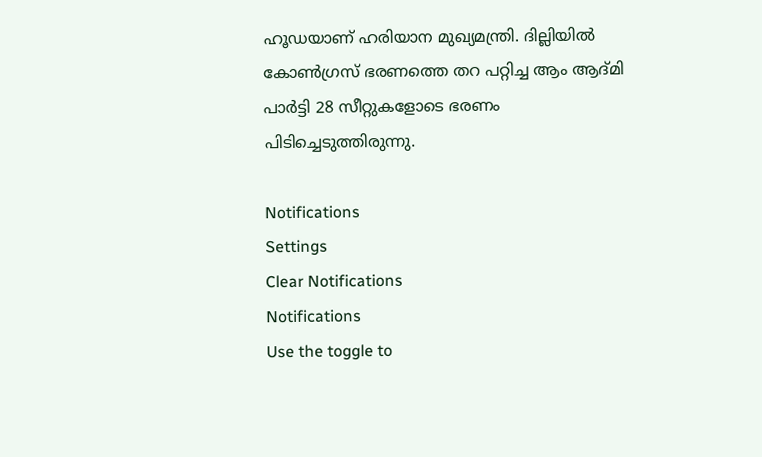ഹൂഡയാണ് ഹരിയാന മുഖ്യമന്ത്രി. ദില്ലിയില്‍ കോണ്‍ഗ്രസ് ഭരണത്തെ തറ പറ്റിച്ച ആം ആദ്മി പാര്‍ട്ടി 28 സീറ്റുകളോടെ ഭരണം പിടിച്ചെടുത്തിരുന്നു.

Notifications
Settings
Clear Notifications
Notifications
Use the toggle to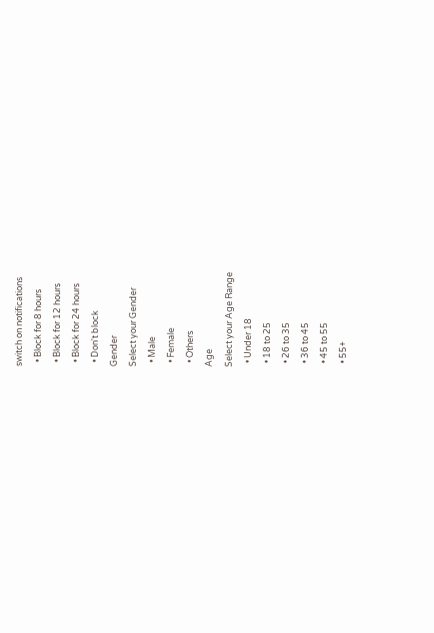switch on notifications
  • Block for 8 hours
  • Block for 12 hours
  • Block for 24 hours
  • Don't block
Gender
Select your Gender
  • Male
  • Female
  • Others
Age
Select your Age Range
  • Under 18
  • 18 to 25
  • 26 to 35
  • 36 to 45
  • 45 to 55
  • 55+